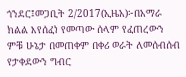ጎንደር፤መጋቢት 2/2017(ኢዜአ)፦በአማራ ክልል እየሰፈነ የመጣው ሰላም የፈጠረውን ምቹ ሁኔታ በመጠቀም በቀሪ ወራት ለመሰብሰብ የታቀደውን ግብር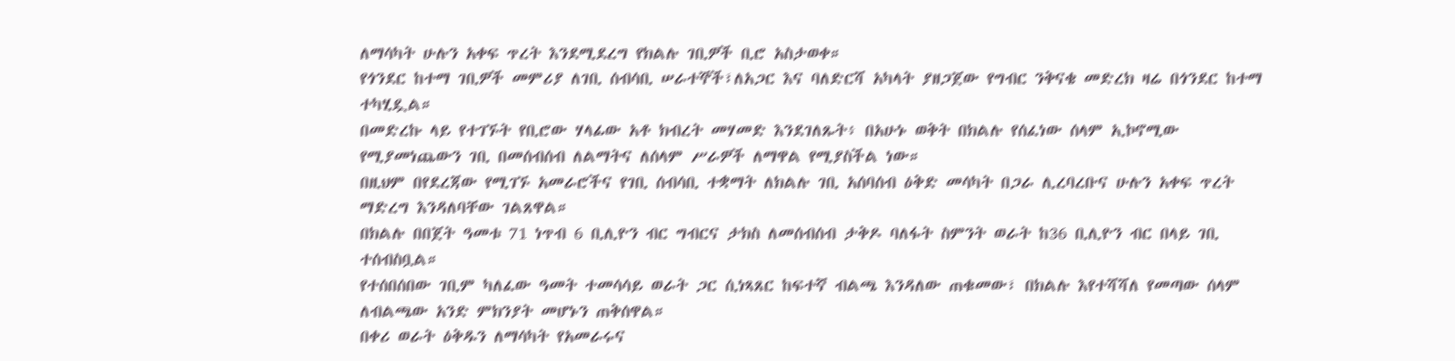ለማሳካት ሁሉን አቀፍ ጥረት እንደሚደረግ የክልሉ ገቢዎች ቢሮ አስታወቀ።
የጎንደር ከተማ ገቢዎች መምሪያ ለገቢ ሰብሳቢ ሠራተኞች፣ለአጋር እና ባለድርሻ አካላት ያዘጋጀው የግብር ንቅናቄ መድረክ ዛሬ በጎንደር ከተማ ተካሂዷል።
በመድረኩ ላይ የተገኙት የቢሮው ሃላፊው አቶ ክብረት መሃመድ እንደገለጹት፥ በአሁኑ ወቅት በክልሉ የሰፈነው ሰላም ኢኮኖሚው የሚያመነጨውን ገቢ በመሰብሰብ ለልማትና ለሰላም ሥራዎች ለማዋል የሚያስችል ነው።
በዚህም በየደረጃው የሚገኙ አመራሮችና የገቢ ሰብሳቢ ተቋማት ለክልሉ ገቢ አሰባሰብ ዕቅድ መሳካት በጋራ ሊረባረቡና ሁሉን አቀፍ ጥረት ማድረግ እንዳለባቸው ገልጸዋል።
በክልሉ በበጀት ዓመቱ 71 ነጥብ 6 ቢሊዮን ብር ግብርና ታክስ ለመሰብሰብ ታቅዶ ባለፋት ስምንት ወራት ከ36 ቢሊዮን ብር በላይ ገቢ ተሰብስቧል።
የተሰበሰበው ገቢም ካለፈው ዓመት ተመሳሳይ ወራት ጋር ሲነጻጸር ከፍተኛ ብልጫ እንዳለው ጠቁመው፣ በክልሉ እየተሻሻለ የመጣው ሰላም ለብልጫው አንድ ምክንያት መሆኑን ጠቅሰዋል።
በቀሪ ወራት ዕቅዱን ለማሳካት የአመራሩና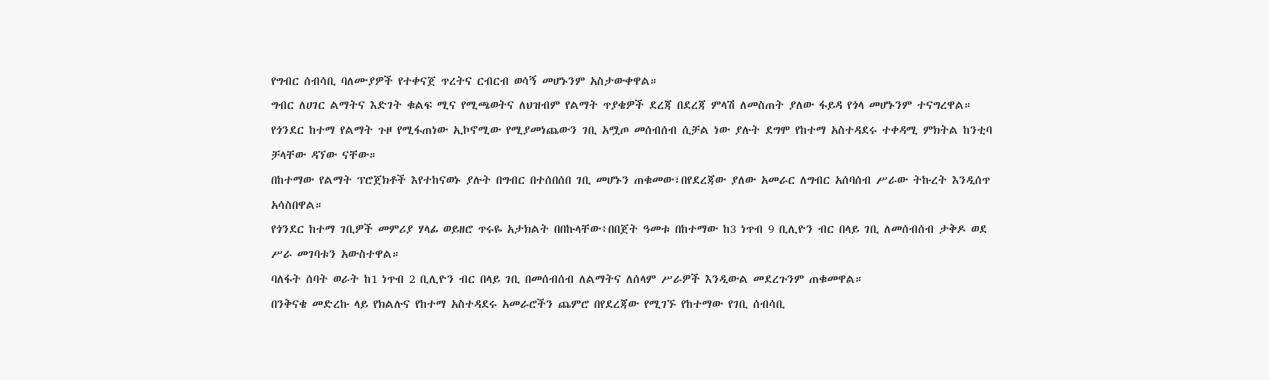የግብር ሰብሳቢ ባለሙያዎች የተቀናጀ ጥረትና ርብርብ ወሳኝ መሆኑንም አስታውቀዋል።
ግብር ለሀገር ልማትና እድገት ቁልፍ ሚና የሚጫወትና ለህዝብም የልማት ጥያቄዎች ደረጃ በደረጃ ምላሽ ለመስጠት ያለው ፋይዳ የጎላ መሆኑንም ተናግረዋል።
የጎንደር ከተማ የልማት ጉዞ የሚፋጠነው ኢኮኖሚው የሚያመነጨውን ገቢ አሟጦ መሰብሰብ ሲቻል ነው ያሉት ደግሞ የከተማ አስተዳደሩ ተቀዳሚ ምክትል ከንቲባ ቻላቸው ዳኘው ናቸው።
በከተማው የልማት ፕሮጀክቶች እየተከናወኑ ያሉት በግብር በተሰበሰበ ገቢ መሆኑን ጠቁመው፣በየደረጃው ያለው አመራር ለግብር አሰባሰብ ሥራው ትኩረት እንዲሰጥ አሳስበዋል።
የጎንደር ከተማ ገቢዎች መምሪያ ሃላፊ ወይዘሮ ጥሩዬ አታክልት በበኩላቸው፥በበጀት ዓመቱ በከተማው ከ3 ነጥብ 9 ቢሊዮን ብር በላይ ገቢ ለመሰብሰብ ታቅዶ ወደ ሥራ መገባቱን አውስተዋል።
ባለፋት ሰባት ወራት ከ1 ነጥብ 2 ቢሊዮን ብር በላይ ገቢ በመሰብሰብ ለልማትና ለሰላም ሥራዎች እንዲውል መደረጉንም ጠቁመዋል።
በንቅናቄ መድረኩ ላይ የክልሉና የከተማ አስተዳደሩ አመራሮችን ጨምሮ በየደረጃው የሚገኙ የከተማው የገቢ ሰብሳቢ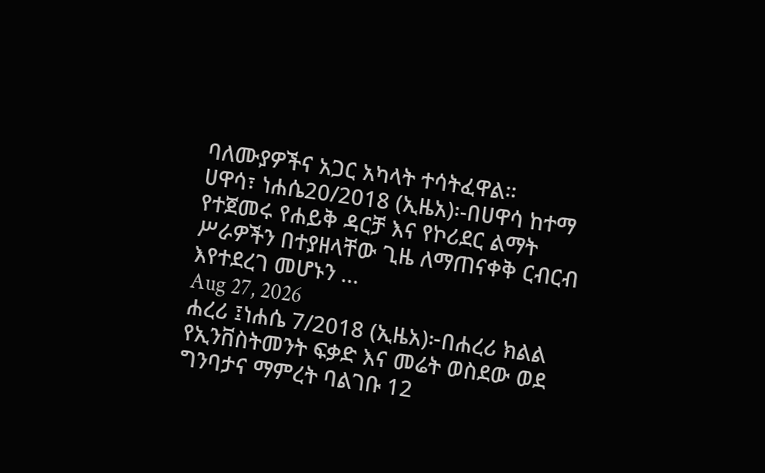ባለሙያዎችና አጋር አካላት ተሳትፈዋል።
ሀዋሳ፣ ነሐሴ20/2018 (ኢዜአ)፡-በሀዋሳ ከተማ የተጀመሩ የሐይቅ ዳርቻ እና የኮሪደር ልማት ሥራዎችን በተያዘላቸው ጊዜ ለማጠናቀቅ ርብርብ እየተደረገ መሆኑን ...
Aug 27, 2026
ሐረሪ ፤ነሐሴ 7/2018 (ኢዜአ)፦በሐረሪ ክልል የኢንቨስትመንት ፍቃድ እና መሬት ወስደው ወደ ግንባታና ማምረት ባልገቡ 12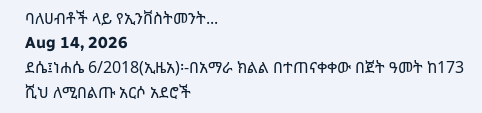ባለሀብቶች ላይ የኢንቨስትመንት...
Aug 14, 2026
ደሴ፤ነሐሴ 6/2018(ኢዜአ)፡-በአማራ ክልል በተጠናቀቀው በጀት ዓመት ከ173 ሺህ ለሚበልጡ አርሶ አደሮች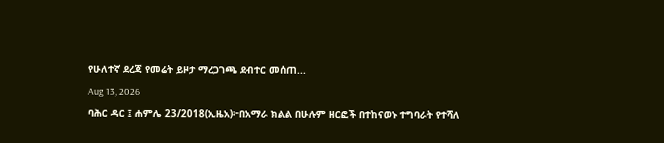የሁለተኛ ደረጃ የመሬት ይዞታ ማረጋገጫ ደብተር መሰጠ...
Aug 13, 2026
ባሕር ዳር ፤ ሐምሌ 23/2018(ኢዜአ)፦በአማራ ክልል በሁሉም ዘርፎች በተከናወኑ ተግባራት የተሻለ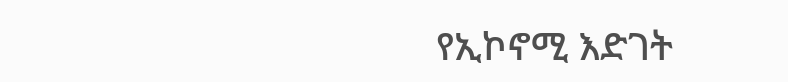የኢኮኖሚ እድገት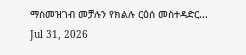ማስመዝገብ መቻሉን የክልሉ ርዕሰ መስተዳድር...
Jul 31, 2026